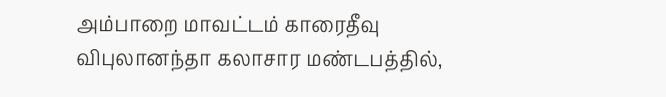அம்பாறை மாவட்டம் காரைதீவு விபுலானந்தா கலாசார மண்டபத்தில்,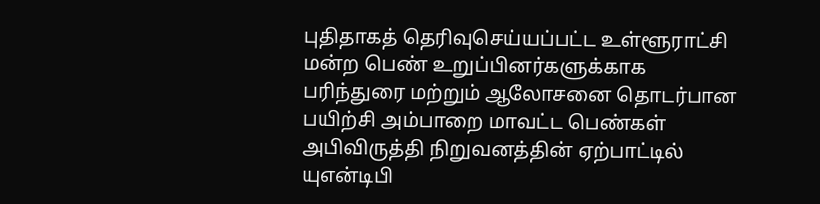புதிதாகத் தெரிவுசெய்யப்பட்ட உள்ளூராட்சி மன்ற பெண் உறுப்பினர்களுக்காக பரிந்துரை மற்றும் ஆலோசனை தொடர்பான பயிற்சி அம்பாறை மாவட்ட பெண்கள் அபிவிருத்தி நிறுவனத்தின் ஏற்பாட்டில் யுஎன்டிபி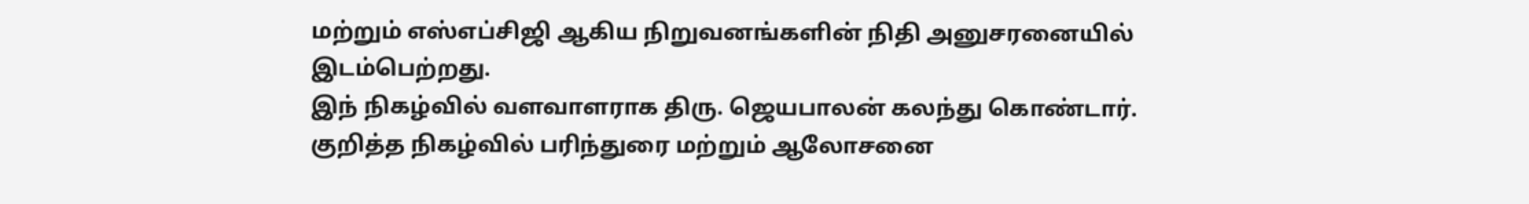மற்றும் எஸ்எப்சிஜி ஆகிய நிறுவனங்களின் நிதி அனுசரனையில் இடம்பெற்றது.
இந் நிகழ்வில் வளவாளராக திரு. ஜெயபாலன் கலந்து கொண்டார்.
குறித்த நிகழ்வில் பரிந்துரை மற்றும் ஆலோசனை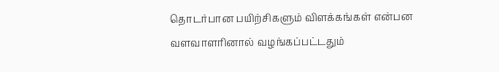தொடர்பான பயிற்சிகளும் விளக்கங்கள் என்பன வளவாளரினால் வழங்கப்பட்டதும்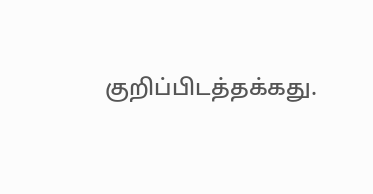குறிப்பிடத்தக்கது.